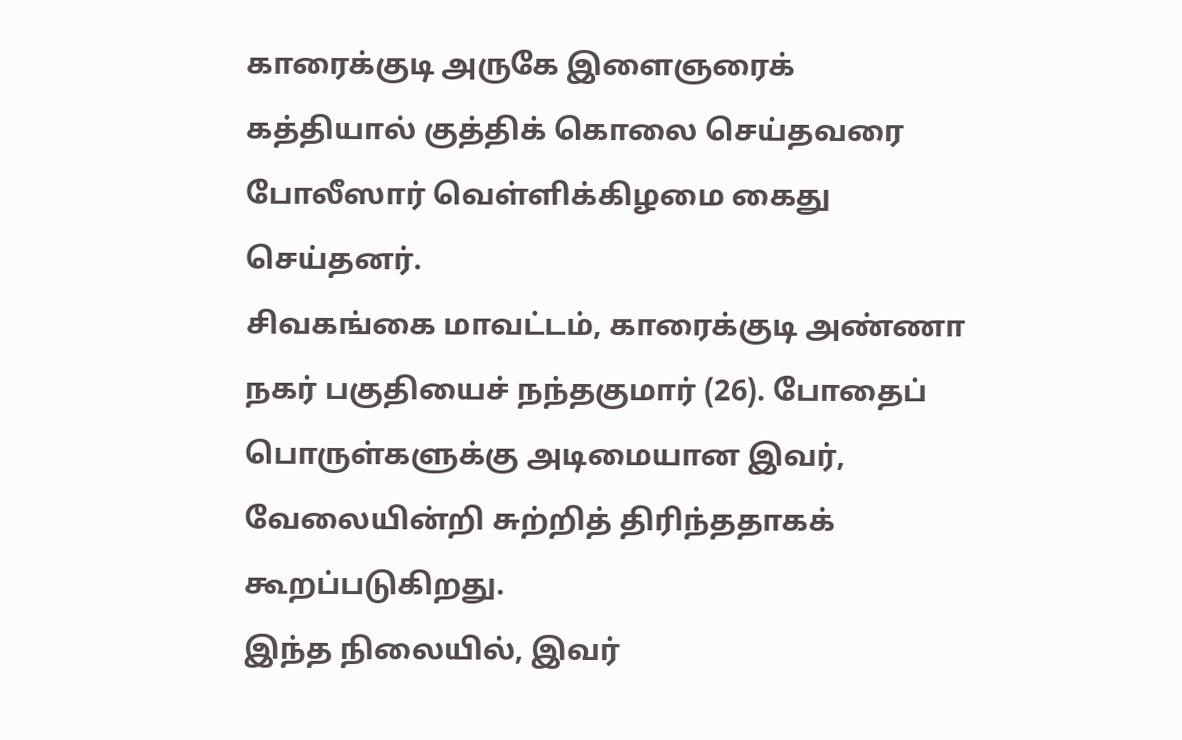காரைக்குடி அருகே இளைஞரைக் கத்தியால் குத்திக் கொலை செய்தவரை போலீஸார் வெள்ளிக்கிழமை கைது செய்தனர்.
சிவகங்கை மாவட்டம், காரைக்குடி அண்ணா நகர் பகுதியைச் நந்தகுமார் (26). போதைப் பொருள்களுக்கு அடிமையான இவர், வேலையின்றி சுற்றித் திரிந்ததாகக் கூறப்படுகிறது.
இந்த நிலையில், இவர்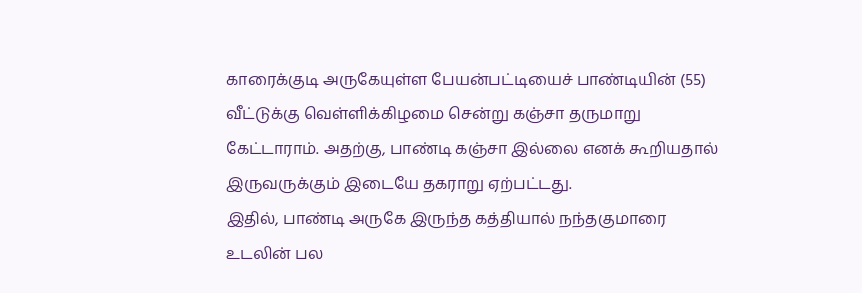காரைக்குடி அருகேயுள்ள பேயன்பட்டியைச் பாண்டியின் (55) வீட்டுக்கு வெள்ளிக்கிழமை சென்று கஞ்சா தருமாறு கேட்டாராம். அதற்கு, பாண்டி கஞ்சா இல்லை எனக் கூறியதால் இருவருக்கும் இடையே தகராறு ஏற்பட்டது.
இதில், பாண்டி அருகே இருந்த கத்தியால் நந்தகுமாரை உடலின் பல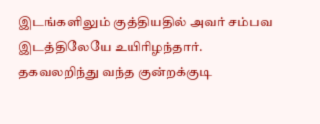இடங்களிலும் குத்தியதில் அவர் சம்பவ இடத்திலேயே உயிரிழந்தார்.
தகவலறிந்து வந்த குன்றக்குடி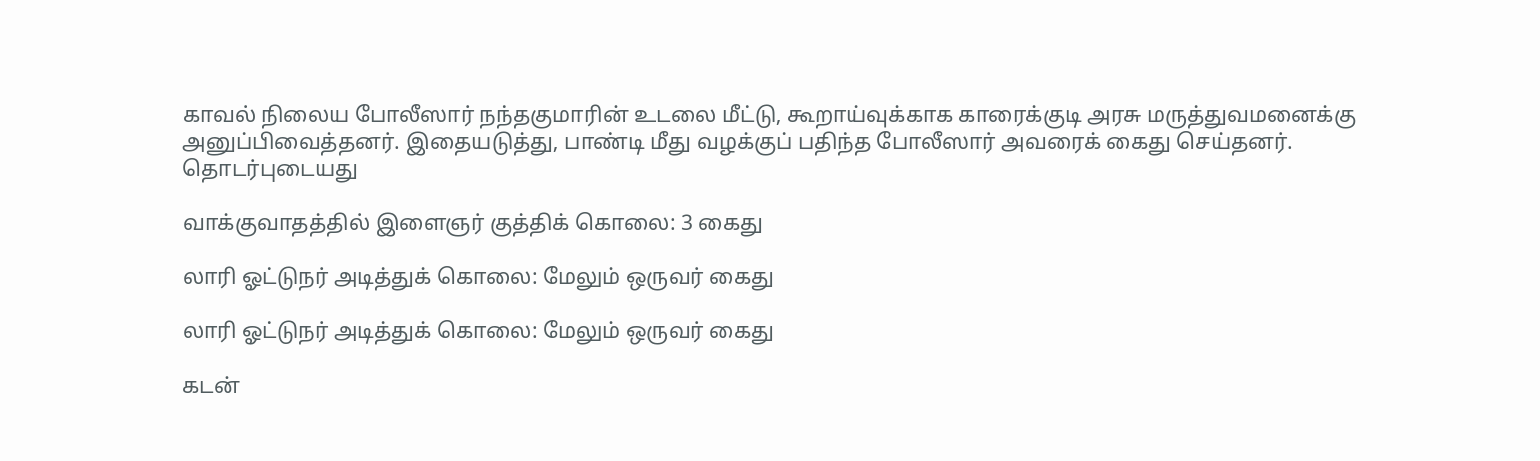காவல் நிலைய போலீஸார் நந்தகுமாரின் உடலை மீட்டு, கூறாய்வுக்காக காரைக்குடி அரசு மருத்துவமனைக்கு அனுப்பிவைத்தனர். இதையடுத்து, பாண்டி மீது வழக்குப் பதிந்த போலீஸார் அவரைக் கைது செய்தனர்.
தொடர்புடையது

வாக்குவாதத்தில் இளைஞர் குத்திக் கொலை: 3 கைது

லாரி ஓட்டுநர் அடித்துக் கொலை: மேலும் ஒருவர் கைது

லாரி ஓட்டுநர் அடித்துக் கொலை: மேலும் ஒருவர் கைது

கடன்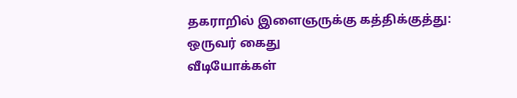தகராறில் இளைஞருக்கு கத்திக்குத்து: ஒருவர் கைது
வீடியோக்கள்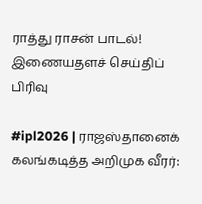ராத்து ராசன் பாடல்!
இணையதளச் செய்திப் பிரிவு

#ipl2026 | ராஜஸ்தானைக் கலங்கடித்த அறிமுக வீரர்: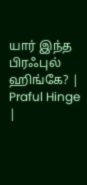யார் இந்த பிரஃபுல் ஹிங்கே? | Praful Hinge |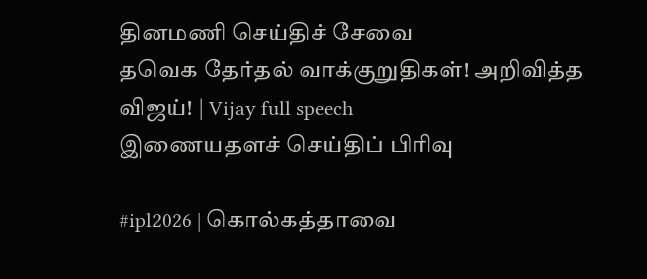தினமணி செய்திச் சேவை
தவெக தேர்தல் வாக்குறுதிகள்! அறிவித்த விஜய்! | Vijay full speech
இணையதளச் செய்திப் பிரிவு

#ipl2026 | கொல்கத்தாவை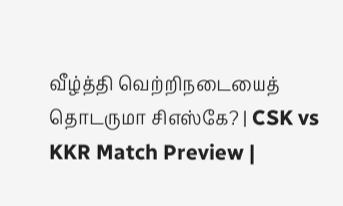வீழ்த்தி வெற்றிநடையைத் தொடருமா சிஎஸ்கே? | CSK vs KKR Match Preview |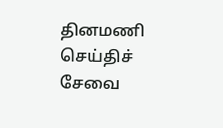தினமணி செய்திச் சேவை